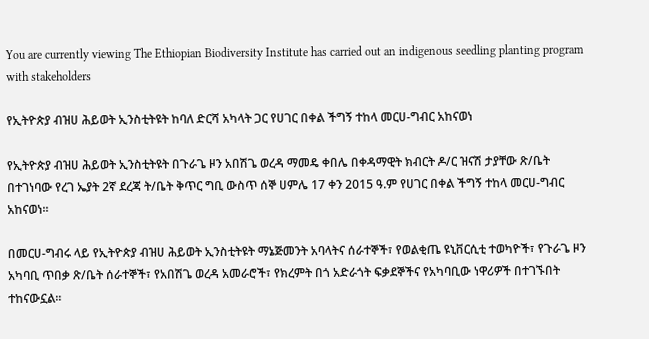You are currently viewing The Ethiopian Biodiversity Institute has carried out an indigenous seedling planting program with stakeholders

የኢትዮጵያ ብዝሀ ሕይወት ኢንስቲትዩት ከባለ ድርሻ አካላት ጋር የሀገር በቀል ችግኝ ተከላ መርሀ-ግብር አከናወነ

የኢትዮጵያ ብዝሀ ሕይወት ኢንስቲትዩት በጉራጌ ዞን አበሽጌ ወረዳ ማመዴ ቀበሌ በቀዳማዊት ክብርት ዶ/ር ዝናሽ ታያቸው ጽ/ቤት በተገነባው የረገ ኤያት 2ኛ ደረጃ ት/ቤት ቅጥር ግቢ ውስጥ ሰኞ ሀምሌ 17 ቀን 2015 ዓ.ም የሀገር በቀል ችግኝ ተከላ መርሀ-ግብር አከናወነ፡፡

በመርሀ-ግብሩ ላይ የኢትዮጵያ ብዝሀ ሕይወት ኢንስቲትዩት ማኔጅመንት አባላትና ሰራተኞች፣ የወልቂጤ ዩኒቨርሲቲ ተወካዮች፣ የጉራጌ ዞን አካባቢ ጥበቃ ጽ/ቤት ሰራተኞች፣ የአበሽጌ ወረዳ አመራሮች፣ የክረምት በጎ አድራጎት ፍቃደኞችና የአካባቢው ነዋሪዎች በተገኙበት ተከናውኗል፡፡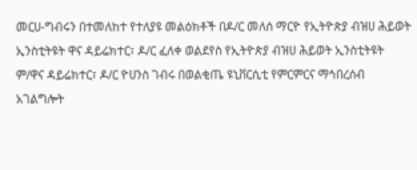መርሀ-ግብሩን በተመለከተ የተለያዩ መልዕክቶች በዶ/ር መለሰ ማርዮ የኢትዮጵያ ብዝሀ ሕይወት ኢንስቲትዩት ዋና ዳይሬክተር፣ ዶ/ር ፈለቀ ወልደየስ የኢትዮጵያ ብዝሀ ሕይወት ኢንስቲትዩት ም/ዋና ዳይሬክተር፣ ዶ/ር ዮሀንስ ገብሩ በወልቂጤ ዩኒቨርሲቲ የምርምርና ማኅበረሰብ አገልግሎት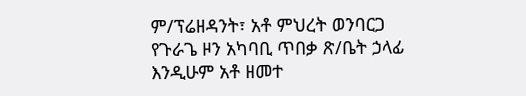ም/ፕሬዘዳንት፣ አቶ ምህረት ወንባርጋ የጉራጌ ዞን አካባቢ ጥበቃ ጽ/ቤት ኃላፊ እንዲሁም አቶ ዘመተ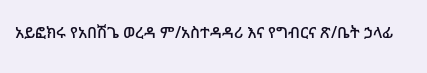አይፎክሩ የአበሽጌ ወረዳ ም/አስተዳዳሪ እና የግብርና ጽ/ቤት ኃላፊ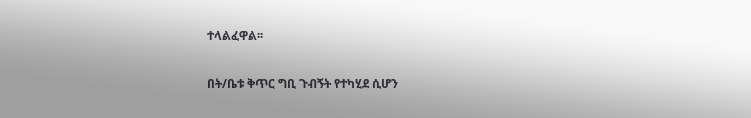ተላልፈዋል፡፡

በት/ቤቱ ቅጥር ግቢ ጉብኝት የተካሂደ ሲሆን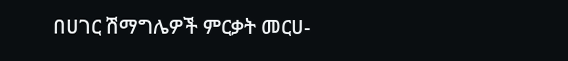በሀገር ሽማግሌዎች ምርቃት መርሀ-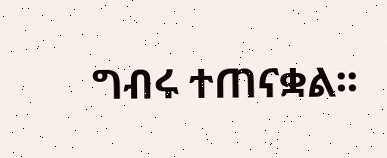ግብሩ ተጠናቋል፡፡